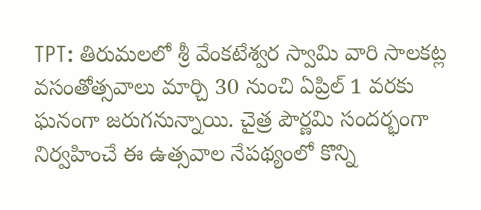TPT: తిరుమలలో శ్రీ వేంకటేశ్వర స్వామి వారి సాలకట్ల వసంతోత్సవాలు మార్చి 30 నుంచి ఏప్రిల్ 1 వరకు ఘనంగా జరుగనున్నాయి. చైత్ర పౌర్ణమి సందర్భంగా నిర్వహించే ఈ ఉత్సవాల నేపథ్యంలో కొన్ని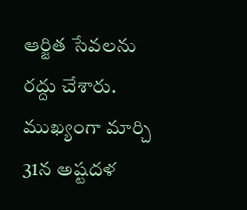ఆర్జిత సేవలను రద్దు చేశారు. ముఖ్యంగా మార్చి 31న అష్టదళ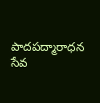పాదపద్మారాధన సేవ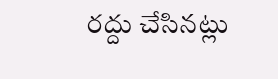రద్దు చేసినట్లు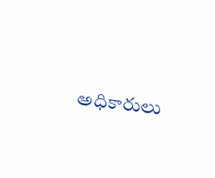అధికారులు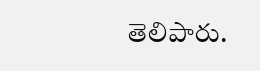తెలిపారు.